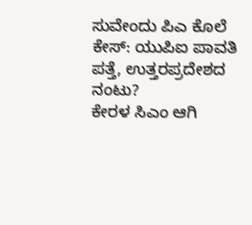ಸುವೇಂದು ಪಿಎ ಕೊಲೆ ಕೇಸ್: ಯುಪಿಐ ಪಾವತಿ ಪತ್ತೆ, ಉತ್ತರಪ್ರದೇಶದ ನಂಟು?
ಕೇರಳ ಸಿಎಂ ಆಗಿ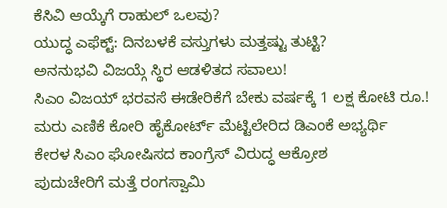ಕೆಸಿವಿ ಆಯ್ಕೆಗೆ ರಾಹುಲ್ ಒಲವು?
ಯುದ್ಧ ಎಫೆಕ್ಟ್: ದಿನಬಳಕೆ ವಸ್ತುಗಳು ಮತ್ತಷ್ಟು ತುಟ್ಟಿ?
ಅನನುಭವಿ ವಿಜಯ್ಗೆ ಸ್ಥಿರ ಆಡಳಿತದ ಸವಾಲು!
ಸಿಎಂ ವಿಜಯ್ ಭರವಸೆ ಈಡೇರಿಕೆಗೆ ಬೇಕು ವರ್ಷಕ್ಕೆ 1 ಲಕ್ಷ ಕೋಟಿ ರೂ.!
ಮರು ಎಣಿಕೆ ಕೋರಿ ಹೈಕೋರ್ಟ್ ಮೆಟ್ಟಿಲೇರಿದ ಡಿಎಂಕೆ ಅಭ್ಯರ್ಥಿ
ಕೇರಳ ಸಿಎಂ ಘೋಷಿಸದ ಕಾಂಗ್ರೆಸ್ ವಿರುದ್ಧ ಆಕ್ರೋಶ
ಪುದುಚೇರಿಗೆ ಮತ್ತೆ ರಂಗಸ್ವಾಮಿ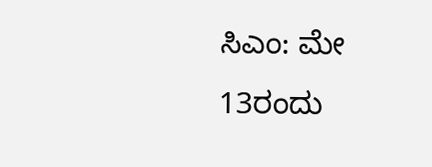ಸಿಎಂ: ಮೇ 13ರಂದು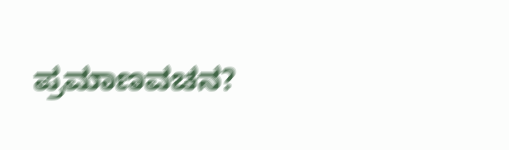ಪ್ರಮಾಣವಚನ?